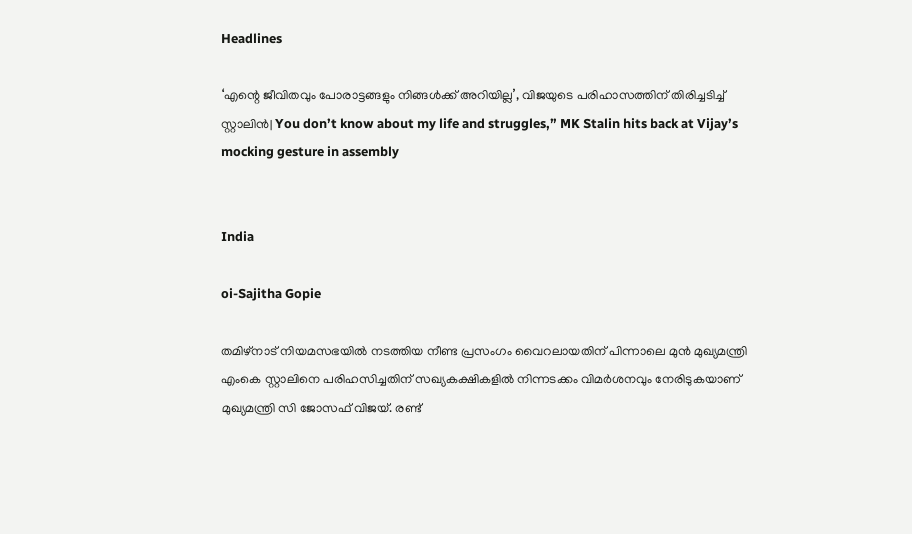Headlines

‘എന്റെ ജീവിതവും പോരാട്ടങ്ങളും നിങ്ങൾക്ക് അറിയില്ല’, വിജയുടെ പരിഹാസത്തിന് തിരിച്ചടിച്ച് സ്റ്റാലിൻ| You don’t know about my life and struggles,” MK Stalin hits back at Vijay’s mocking gesture in assembly


India

oi-Sajitha Gopie

തമിഴ്‌നാട് നിയമസഭയില്‍ നടത്തിയ നീണ്ട പ്രസംഗം വൈറലായതിന് പിന്നാലെ മുന്‍ മുഖ്യമന്ത്രി എംകെ സ്റ്റാലിനെ പരിഹസിച്ചതിന് സഖ്യകക്ഷികളില്‍ നിന്നടക്കം വിമര്‍ശനവും നേരിടുകയാണ് മുഖ്യമന്ത്രി സി ജോസഫ് വിജയ്. രണ്ട്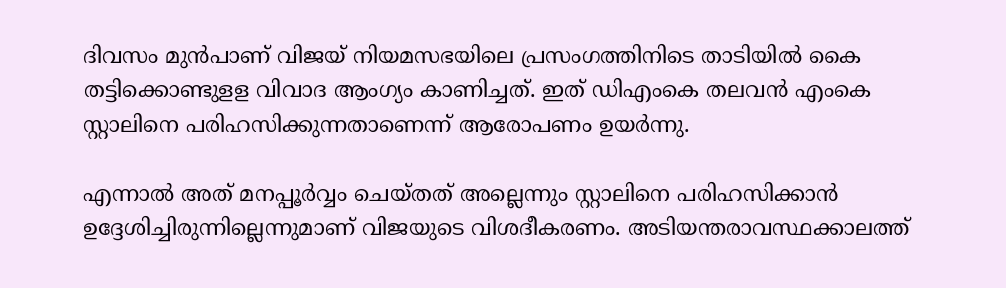ദിവസം മുന്‍പാണ് വിജയ് നിയമസഭയിലെ പ്രസംഗത്തിനിടെ താടിയില്‍ കൈ തട്ടിക്കൊണ്ടുളള വിവാദ ആംഗ്യം കാണിച്ചത്. ഇത് ഡിഎംകെ തലവന്‍ എംകെ സ്റ്റാലിനെ പരിഹസിക്കുന്നതാണെന്ന് ആരോപണം ഉയര്‍ന്നു.

എന്നാല്‍ അത് മനപ്പൂര്‍വ്വം ചെയ്തത് അല്ലെന്നും സ്റ്റാലിനെ പരിഹസിക്കാന്‍ ഉദ്ദേശിച്ചിരുന്നില്ലെന്നുമാണ് വിജയുടെ വിശദീകരണം. അടിയന്തരാവസ്ഥക്കാലത്ത്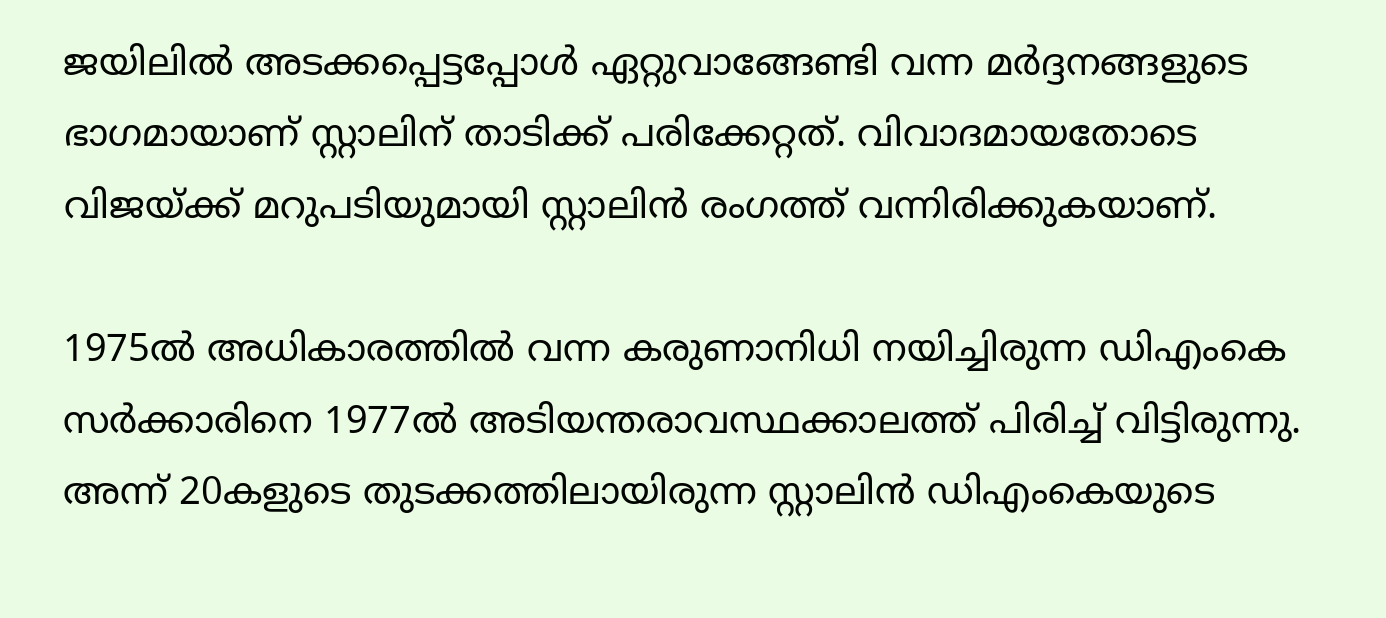ജയിലില്‍ അടക്കപ്പെട്ടപ്പോള്‍ ഏറ്റുവാങ്ങേണ്ടി വന്ന മര്‍ദ്ദനങ്ങളുടെ ഭാഗമായാണ് സ്റ്റാലിന് താടിക്ക് പരിക്കേറ്റത്. വിവാദമായതോടെ വിജയ്ക്ക് മറുപടിയുമായി സ്റ്റാലിന്‍ രംഗത്ത് വന്നിരിക്കുകയാണ്.

1975ല്‍ അധികാരത്തില്‍ വന്ന കരുണാനിധി നയിച്ചിരുന്ന ഡിഎംകെ സര്‍ക്കാരിനെ 1977ല്‍ അടിയന്തരാവസ്ഥക്കാലത്ത് പിരിച്ച് വിട്ടിരുന്നു. അന്ന് 20കളുടെ തുടക്കത്തിലായിരുന്ന സ്റ്റാലിന്‍ ഡിഎംകെയുടെ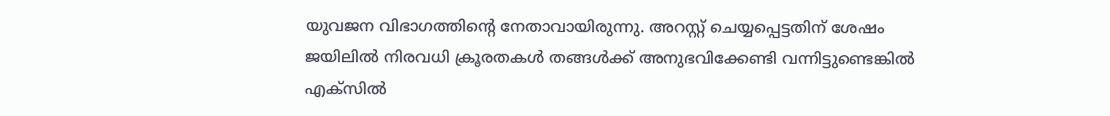യുവജന വിഭാഗത്തിന്റെ നേതാവായിരുന്നു. അറസ്റ്റ് ചെയ്യപ്പെട്ടതിന് ശേഷം ജയിലില്‍ നിരവധി ക്രൂരതകള്‍ തങ്ങള്‍ക്ക് അനുഭവിക്കേണ്ടി വന്നിട്ടുണ്ടെങ്കില്‍ എക്‌സില്‍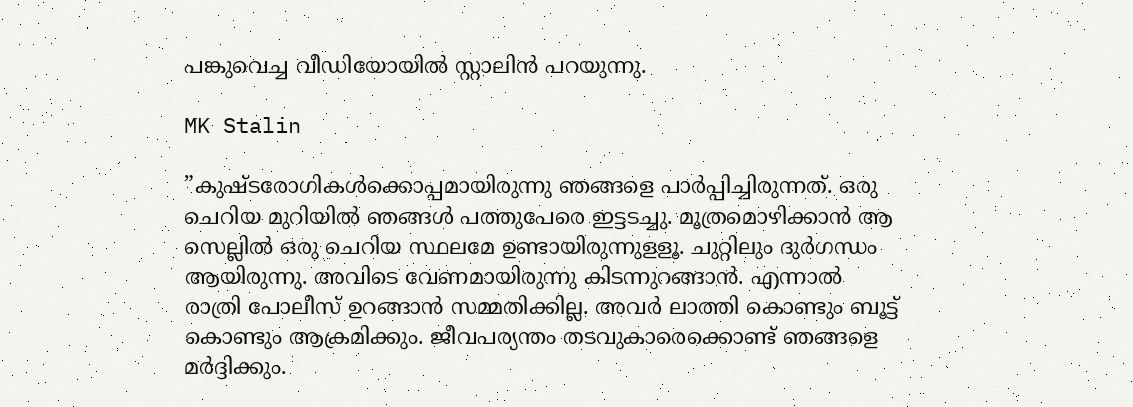പങ്കുവെച്ച വീഡിയോയില്‍ സ്റ്റാലിന്‍ പറയുന്നു.

MK Stalin

”കുഷ്ടരോഗികള്‍ക്കൊപ്പമായിരുന്നു ഞങ്ങളെ പാര്‍പ്പിച്ചിരുന്നത്. ഒരു ചെറിയ മുറിയില്‍ ഞങ്ങള്‍ പത്തുപേരെ ഇട്ടടച്ചു. മൂത്രമൊഴിക്കാന്‍ ആ സെല്ലില്‍ ഒരു ചെറിയ സ്ഥലമേ ഉണ്ടായിരുന്നുളളൂ. ചുറ്റിലും ദുര്‍ഗന്ധം ആയിരുന്നു. അവിടെ വേണമായിരുന്നു കിടന്നുറങ്ങാന്‍. എന്നാല്‍ രാത്രി പോലീസ് ഉറങ്ങാന്‍ സമ്മതിക്കില്ല. അവര്‍ ലാത്തി കൊണ്ടും ബൂട്ട് കൊണ്ടും ആക്രമിക്കും. ജീവപര്യന്തം തടവുകാരെക്കൊണ്ട് ഞങ്ങളെ മര്‍ദ്ദിക്കും.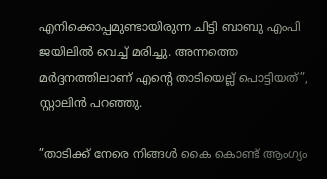എനിക്കൊപ്പമുണ്ടായിരുന്ന ചിട്ടി ബാബു എംപി ജയിലില്‍ വെച്ച് മരിച്ചു. അന്നത്തെ മര്‍ദ്ദനത്തിലാണ് എന്റെ താടിയെല്ല് പൊട്ടിയത്”, സ്റ്റാലിന്‍ പറഞ്ഞു.

”താടിക്ക് നേരെ നിങ്ങള്‍ കൈ കൊണ്ട് ആംഗ്യം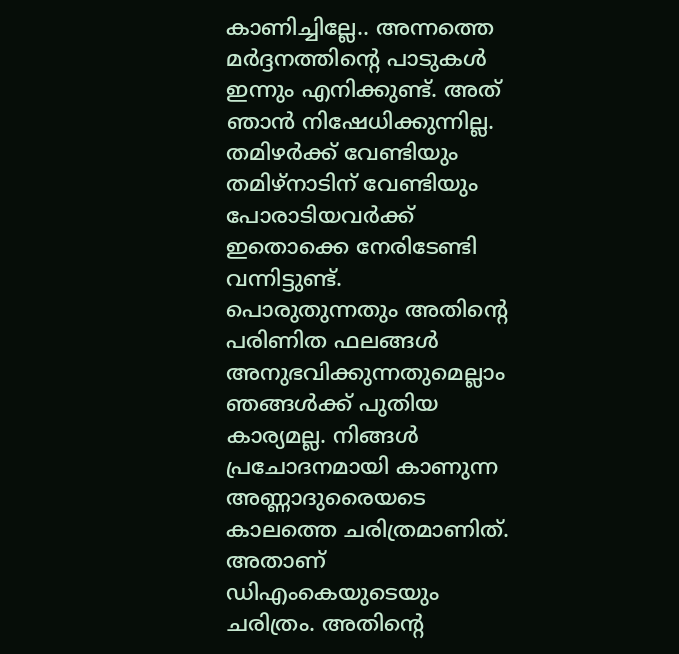കാണിച്ചില്ലേ.. അന്നത്തെ മര്‍ദ്ദനത്തിന്റെ പാടുകള്‍ ഇന്നും എനിക്കുണ്ട്. അത് ഞാന്‍ നിഷേധിക്കുന്നില്ല. തമിഴര്‍ക്ക് വേണ്ടിയും തമിഴ്‌നാടിന് വേണ്ടിയും പോരാടിയവര്‍ക്ക് ഇതൊക്കെ നേരിടേണ്ടി വന്നിട്ടുണ്ട്. പൊരുതുന്നതും അതിന്റെ പരിണിത ഫലങ്ങള്‍ അനുഭവിക്കുന്നതുമെല്ലാം ഞങ്ങള്‍ക്ക് പുതിയ കാര്യമല്ല. നിങ്ങള്‍ പ്രചോദനമായി കാണുന്ന അണ്ണാദുരൈയടെ കാലത്തെ ചരിത്രമാണിത്. അതാണ് ഡിഎംകെയുടെയും ചരിത്രം. അതിന്റെ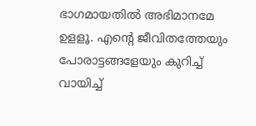ഭാഗമായതില്‍ അഭിമാനമേ ഉളളൂ. എന്റെ ജീവിതത്തേയും പോരാട്ടങ്ങളേയും കുറിച്ച് വായിച്ച്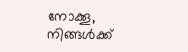നോക്കൂ, നിങ്ങള്‍ക്ക്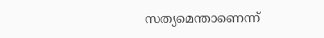സത്യമെന്താണെന്ന്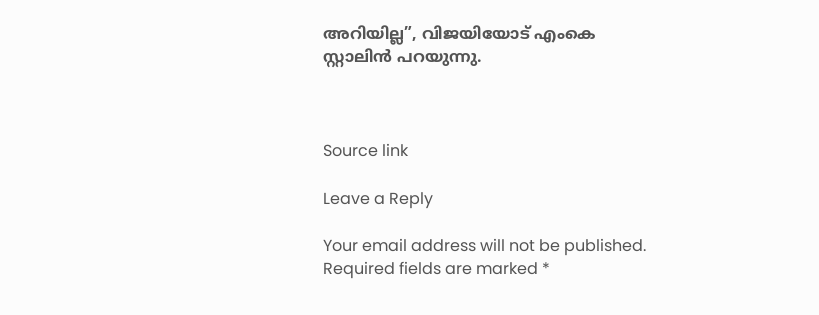അറിയില്ല”, വിജയിയോട് എംകെ സ്റ്റാലിന്‍ പറയുന്നു.



Source link

Leave a Reply

Your email address will not be published. Required fields are marked *